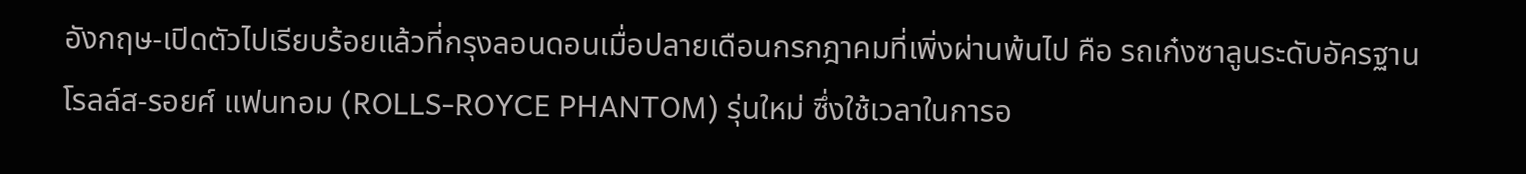อังกฤษ-เปิดตัวไปเรียบร้อยแล้วที่กรุงลอนดอนเมื่อปลายเดือนกรกฎาคมที่เพิ่งผ่านพ้นไป คือ รถเก๋งซาลูนระดับอัครฐาน โรลล์ส-รอยศ์ แฟนทอม (ROLLS-ROYCE PHANTOM) รุ่นใหม่ ซึ่งใช้เวลาในการอ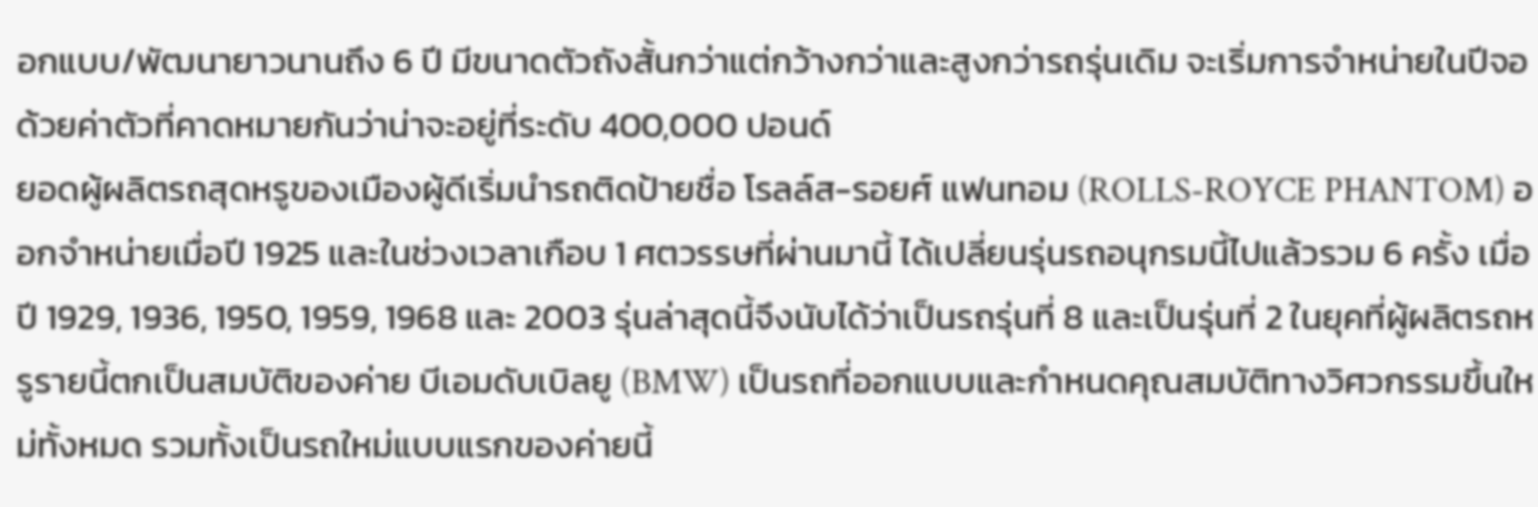อกแบบ/พัฒนายาวนานถึง 6 ปี มีขนาดตัวถังสั้นกว่าแต่กว้างกว่าและสูงกว่ารถรุ่นเดิม จะเริ่มการจำหน่ายในปีจอ ด้วยค่าตัวที่คาดหมายกันว่าน่าจะอยู่ที่ระดับ 400,000 ปอนด์
ยอดผู้ผลิตรถสุดหรูของเมืองผู้ดีเริ่มนำรถติดป้ายชื่อ โรลล์ส-รอยศ์ แฟนทอม (ROLLS-ROYCE PHANTOM) ออกจำหน่ายเมื่อปี 1925 และในช่วงเวลาเกือบ 1 ศตวรรษที่ผ่านมานี้ ได้เปลี่ยนรุ่นรถอนุกรมนี้ไปแล้วรวม 6 ครั้ง เมื่อปี 1929, 1936, 1950, 1959, 1968 และ 2003 รุ่นล่าสุดนี้จึงนับได้ว่าเป็นรถรุ่นที่ 8 และเป็นรุ่นที่ 2 ในยุคที่ผู้ผลิตรถหรูรายนี้ตกเป็นสมบัติของค่าย บีเอมดับเบิลยู (BMW) เป็นรถที่ออกแบบและกำหนดคุณสมบัติทางวิศวกรรมขึ้นใหม่ทั้งหมด รวมทั้งเป็นรถใหม่แบบแรกของค่ายนี้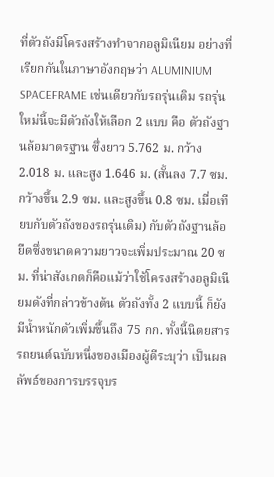ที่ตัวถังมีโครงสร้างทำจากอลูมิเนียม อย่างที่เรียกกันในภาษาอังกฤษว่า ALUMINIUM SPACEFRAME เช่นเดียวกับรถรุ่นเดิม รถรุ่นใหม่นี้จะมีตัวถังให้เลือก 2 แบบ คือ ตัวถังฐานล้อมาตรฐาน ซึ่งยาว 5.762 ม. กว้าง 2.018 ม. และสูง 1.646 ม. (สั้นลง 7.7 ซม. กว้างขึ้น 2.9 ซม. และสูงขึ้น 0.8 ซม. เมื่อเทียบกับตัวถังของรถรุ่นเดิม) กับตัวถังฐานล้อยืดซึ่งขนาดความยาวจะเพิ่มประมาณ 20 ซม. ที่น่าสังเกตก็คือแม้ว่าใช้โครงสร้างอลูมิเนียมดังที่กล่าวข้างต้น ตัวถังทั้ง 2 แบบนี้ ก็ยังมีน้ำหนักตัวเพิ่มขึ้นถึง 75 กก. ทั้งนี้นิตยสารรถยนต์ฉบับหนึ่งของเมืองผู้ดีระบุว่า เป็นผลลัพธ์ของการบรรจุบร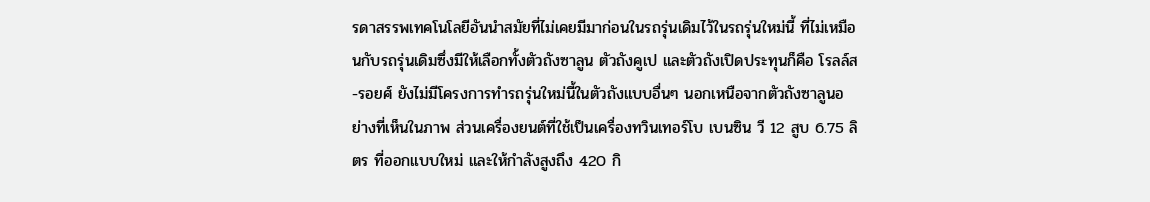รดาสรรพเทคโนโลยีอันนำสมัยที่ไม่เคยมีมาก่อนในรถรุ่นเดิมไว้ในรถรุ่นใหม่นี้ ที่ไม่เหมือนกับรถรุ่นเดิมซึ่งมีให้เลือกทั้งตัวถังซาลูน ตัวถังคูเป และตัวถังเปิดประทุนก็คือ โรลล์ส-รอยศ์ ยังไม่มีโครงการทำรถรุ่นใหม่นี้ในตัวถังแบบอื่นๆ นอกเหนือจากตัวถังซาลูนอย่างที่เห็นในภาพ ส่วนเครื่องยนต์ที่ใช้เป็นเครื่องทวินเทอร์โบ เบนซิน วี 12 สูบ 6.75 ลิตร ที่ออกแบบใหม่ และให้กำลังสูงถึง 420 กิ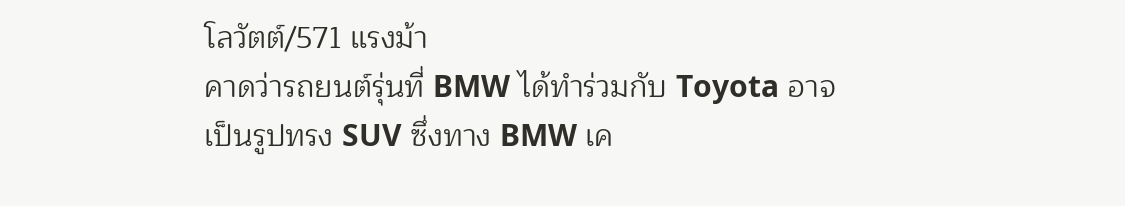โลวัตต์/571 แรงม้า
คาดว่ารถยนต์รุ่นที่ BMW ได้ทำร่วมกับ Toyota อาจเป็นรูปทรง SUV ซึ่งทาง BMW เค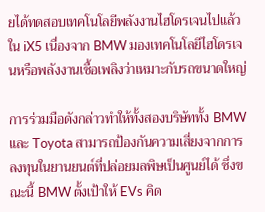ยได้ทดสอบเทคโนโลยีพลังงานไฮโดรเจนไปแล้วใน iX5 เนื่องจาก BMW มองเทคโนโลยีไฮโดรเจนหรือพลังงานเชื้อเพลิงว่าเหมาะกับรถขนาดใหญ่

การร่วมมือดังกล่าวทำให้ทั้งสองบริษัททั้ง BMW และ Toyota สามารถป้องกันความเสี่ยงจากการลงทุนในยานยนต์ที่ปล่อยมลพิษเป็นศูนย์ได้ ซึ่งขณะนี้ BMW ตั้งเป้าให้ EVs คิด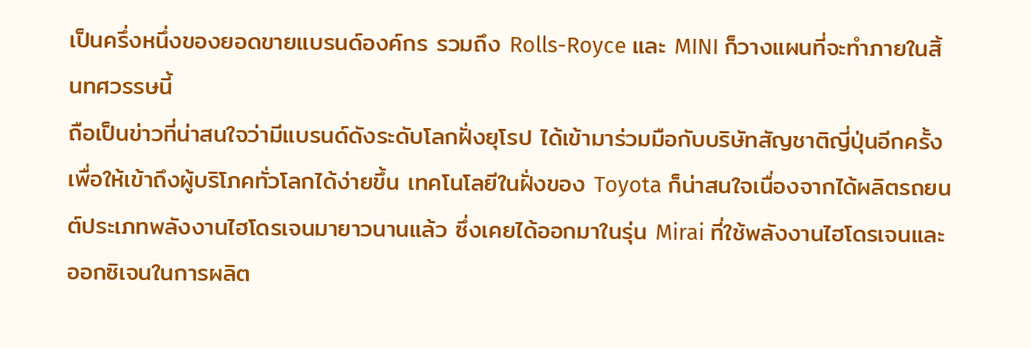เป็นครึ่งหนึ่งของยอดขายแบรนด์องค์กร รวมถึง Rolls-Royce และ MINI ก็วางแผนที่จะทำภายในสิ้นทศวรรษนี้
ถือเป็นข่าวที่น่าสนใจว่ามีแบรนด์ดังระดับโลกฝั่งยุโรป ได้เข้ามาร่วมมือกับบริษัทสัญชาติญี่ปุ่นอีกครั้ง เพื่อให้เข้าถึงผู้บริโภคทั่วโลกได้ง่ายขึ้น เทคโนโลยีในฝั่งของ Toyota ก็น่าสนใจเนื่องจากได้ผลิตรถยนต์ประเภทพลังงานไฮโดรเจนมายาวนานแล้ว ซึ่งเคยได้ออกมาในรุ่น Mirai ที่ใช้พลังงานไฮโดรเจนและออกซิเจนในการผลิต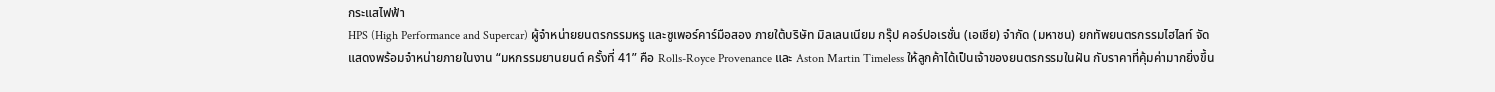กระแสไฟฟ้า
HPS (High Performance and Supercar) ผู้จำหน่ายยนตรกรรมหรู และซูเพอร์คาร์มือสอง ภายใต้บริษัท มิลเลนเนียม กรุ๊ป คอร์ปอเรชั่น (เอเชีย) จำกัด (มหาชน) ยกทัพยนตรกรรมไฮไลท์ จัดแสดงพร้อมจำหน่ายภายในงาน “มหกรรมยานยนต์ ครั้งที่ 41” คือ Rolls-Royce Provenance และ Aston Martin Timeless ให้ลูกค้าได้เป็นเจ้าของยนตรกรรมในฝัน กับราคาที่คุ้มค่ามากยิ่งขึ้น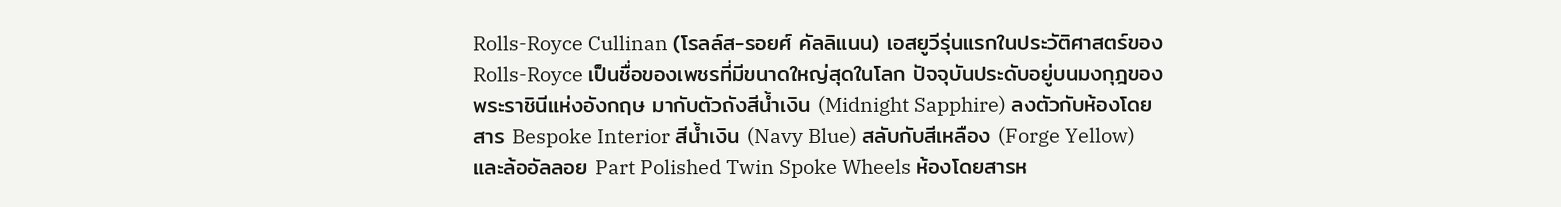Rolls-Royce Cullinan (โรลล์ส-รอยศ์ คัลลิแนน) เอสยูวีรุ่นแรกในประวัติศาสตร์ของ Rolls-Royce เป็นชื่อของเพชรที่มีขนาดใหญ่สุดในโลก ปัจจุบันประดับอยู่บนมงกุฎของพระราชินีแห่งอังกฤษ มากับตัวถังสีน้ำเงิน (Midnight Sapphire) ลงตัวกับห้องโดยสาร Bespoke Interior สีน้ำเงิน (Navy Blue) สลับกับสีเหลือง (Forge Yellow) และล้ออัลลอย Part Polished Twin Spoke Wheels ห้องโดยสารห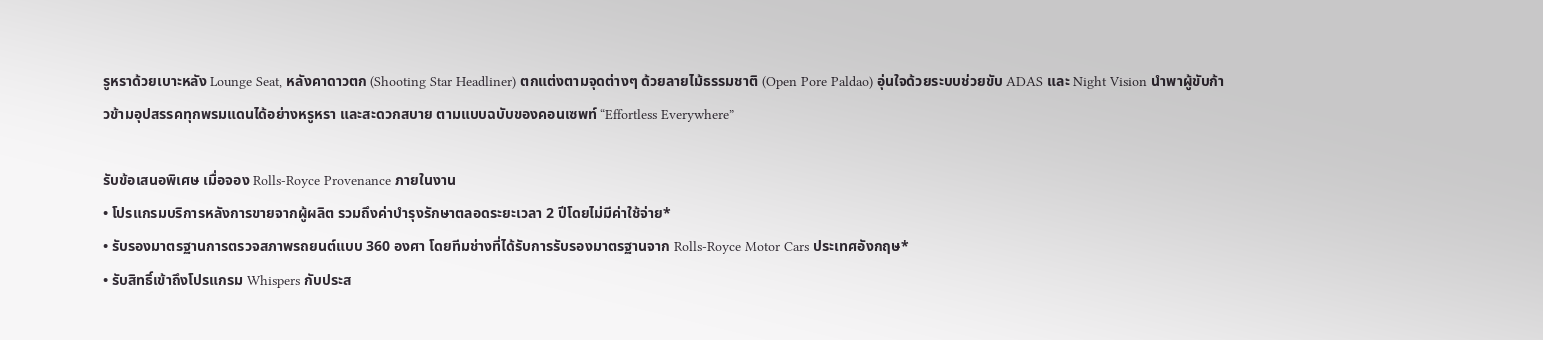รูหราด้วยเบาะหลัง Lounge Seat, หลังคาดาวตก (Shooting Star Headliner) ตกแต่งตามจุดต่างๆ ด้วยลายไม้ธรรมชาติ (Open Pore Paldao) อุ่นใจด้วยระบบช่วยขับ ADAS และ Night Vision นำพาผู้ขับก้าวข้ามอุปสรรคทุกพรมแดนได้อย่างหรูหรา และสะดวกสบาย ตามแบบฉบับของคอนเซพท์ “Effortless Everywhere”

รับข้อเสนอพิเศษ เมื่อจอง Rolls-Royce Provenance ภายในงาน
• โปรแกรมบริการหลังการขายจากผู้ผลิต รวมถึงค่าบำรุงรักษาตลอดระยะเวลา 2 ปีโดยไม่มีค่าใช้จ่าย*
• รับรองมาตรฐานการตรวจสภาพรถยนต์แบบ 360 องศา โดยทีมช่างที่ได้รับการรับรองมาตรฐานจาก Rolls-Royce Motor Cars ประเทศอังกฤษ*
• รับสิทธิ์เข้าถึงโปรแกรม Whispers กับประส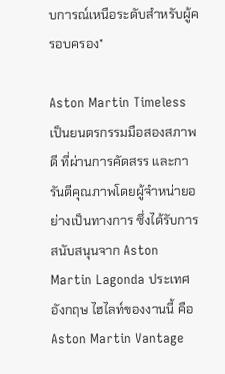บการณ์เหนือระดับสำหรับผู้ครอบครอง*

Aston Martin Timeless เป็นยนตรกรรมมือสองสภาพดี ที่ผ่านการคัดสรร และการันตีคุณภาพโดยผู้จำหน่ายอย่างเป็นทางการ ซึ่งได้รับการสนับสนุนจาก Aston Martin Lagonda ประเทศอังกฤษ ไฮไลท์ของงานนี้ คือ Aston Martin Vantage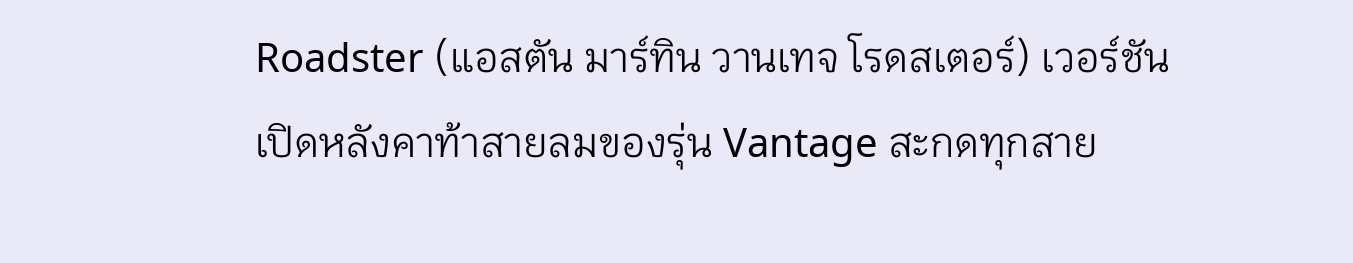Roadster (แอสตัน มาร์ทิน วานเทจ โรดสเตอร์) เวอร์ชันเปิดหลังคาท้าสายลมของรุ่น Vantage สะกดทุกสาย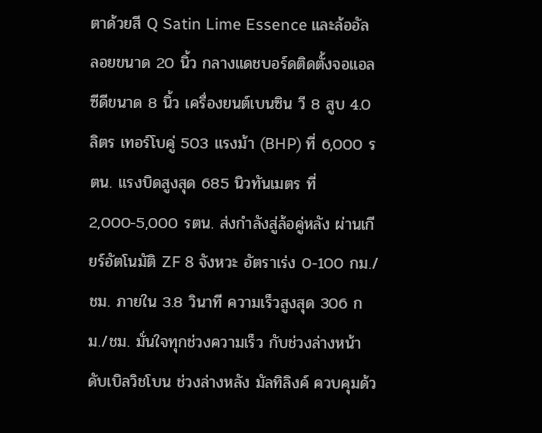ตาด้วยสี Q Satin Lime Essence และล้ออัลลอยขนาด 20 นิ้ว กลางแดชบอร์ดติดตั้งจอแอลซีดีขนาด 8 นิ้ว เครื่องยนต์เบนซิน วี 8 สูบ 4.0 ลิตร เทอร์โบคู่ 503 แรงม้า (BHP) ที่ 6,000 รตน. แรงบิดสูงสุด 685 นิวทันเมตร ที่ 2,000-5,000 รตน. ส่งกำลังสู่ล้อคู่หลัง ผ่านเกียร์อัตโนมัติ ZF 8 จังหวะ อัตราเร่ง 0-100 กม./ชม. ภายใน 3.8 วินาที ความเร็วสูงสุด 306 กม./ชม. มั่นใจทุกช่วงความเร็ว กับช่วงล่างหน้า ดับเบิลวิชโบน ช่วงล่างหลัง มัลทิลิงค์ ควบคุมด้ว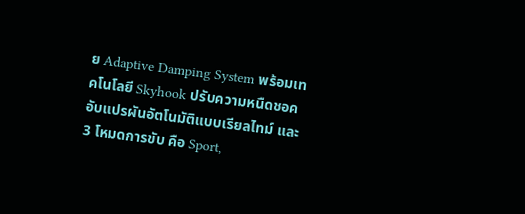ย Adaptive Damping System พร้อมเทคโนโลยี Skyhook ปรับความหนืดชอคอับแปรผันอัตโนมัติแบบเรียลไทม์ และ 3 โหมดการขับ คือ Sport,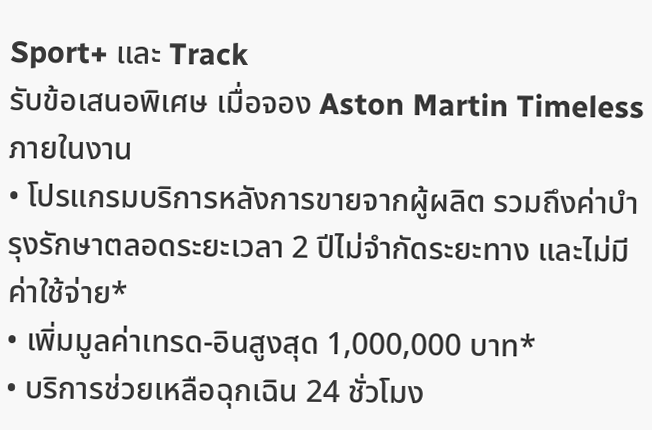Sport+ และ Track
รับข้อเสนอพิเศษ เมื่อจอง Aston Martin Timeless ภายในงาน
• โปรแกรมบริการหลังการขายจากผู้ผลิต รวมถึงค่าบำรุงรักษาตลอดระยะเวลา 2 ปีไม่จำกัดระยะทาง และไม่มีค่าใช้จ่าย*
• เพิ่มมูลค่าเทรด-อินสูงสุด 1,000,000 บาท*
• บริการช่วยเหลือฉุกเฉิน 24 ชั่วโมง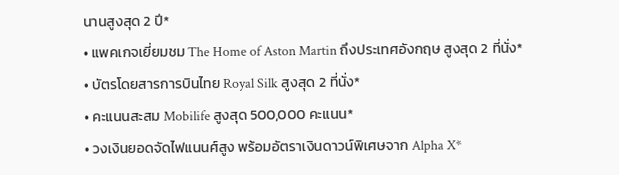นานสูงสุด 2 ปี*
• แพคเกจเยี่ยมชม The Home of Aston Martin ถึงประเทศอังกฤษ สูงสุด 2 ที่นั่ง*
• บัตรโดยสารการบินไทย Royal Silk สูงสุด 2 ที่นั่ง*
• คะแนนสะสม Mobilife สูงสุด 500,000 คะแนน*
• วงเงินยอดจัดไฟแนนศ์สูง พร้อมอัตราเงินดาวน์พิเศษจาก Alpha X*